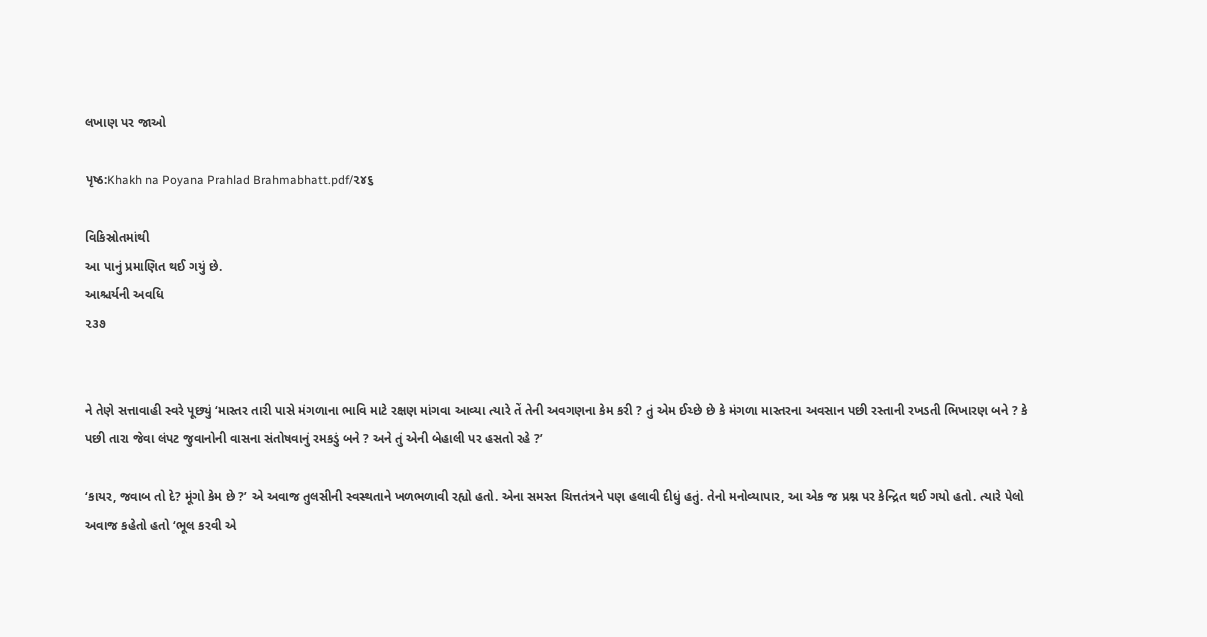લખાણ પર જાઓ

પૃષ્ઠ:Khakh na Poyana Prahlad Brahmabhatt.pdf/૨૪૬

વિકિસ્રોતમાંથી
આ પાનું પ્રમાણિત થઈ ગયું છે.
આશ્ચર્યની અવધિ
૨૩૭


ને તેણે સત્તાવાહી સ્વરે પૂછ્યું ‘માસ્તર તારી પાસે મંગળાના ભાવિ માટે રક્ષણ માંગવા આવ્યા ત્યારે તેં તેની અવગણના કેમ કરી ? તું એમ ઈચ્છે છે કે મંગળા માસ્તરના અવસાન પછી રસ્તાની રખડતી ભિખારણ બને ? કે પછી તારા જેવા લંપટ જુવાનોની વાસના સંતોષવાનું રમકડું બને ? અને તું એની બેહાલી પર હસતો રહે ?’

‘કાયર, જવાબ તો દે? મૂંગો કેમ છે ?’ એ અવાજ તુલસીની સ્વસ્થતાને ખળભળાવી રહ્યો હતો. એના સમસ્ત ચિત્તતંત્રને પણ હલાવી દીધું હતું. તેનો મનોવ્યાપાર, આ એક જ પ્રશ્ન પર કેન્દ્રિત થઈ ગયો હતો. ત્યારે પેલો અવાજ કહેતો હતો ‘ભૂલ કરવી એ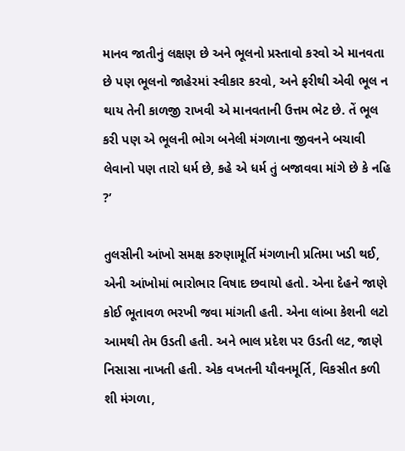માનવ જાતીનું લક્ષણ છે અને ભૂલનો પ્રસ્તાવો કરવો એ માનવતા છે પણ ભૂલનો જાહેરમાં સ્વીકાર કરવો, અને ફરીથી એવી ભૂલ ન થાય તેની કાળજી રાખવી એ માનવતાની ઉત્તમ ભેટ છે. તેં ભૂલ કરી પણ એ ભૂલની ભોગ બનેલી મંગળાના જીવનને બચાવી લેવાનો પણ તારો ધર્મ છે, કહે એ ધર્મ તું બજાવવા માંગે છે કે નહિ ?’

તુલસીની આંખો સમક્ષ કરુણામૂર્તિ મંગળાની પ્રતિમા ખડી થઈ, એની આંખોમાં ભારોભાર વિષાદ છવાયો હતો. એના દેહને જાણે કોઈ ભૂતાવળ ભરખી જવા માંગતી હતી. એના લાંબા કેશની લટો આમથી તેમ ઉડતી હતી. અને ભાલ પ્રદેશ પર ઉડતી લટ, જાણે નિસાસા નાખતી હતી. એક વખતની યૌવનમૂર્તિ, વિકસીત કળી શી મંગળા,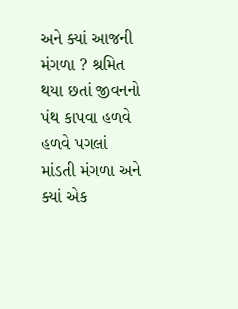અને ક્યાં આજની મંગળા ? શ્રમિત થયા છતાં જીવનનો પંથ કાપવા હળવે હળવે પગલાં માંડતી મંગળા અને ક્યાં એક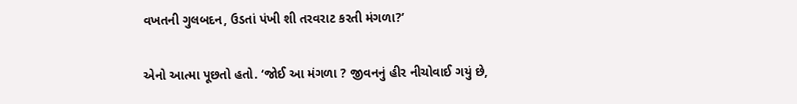વખતની ગુલબદન, ઉડતાં પંખી શી તરવરાટ કરતી મંગળા?’

એનો આત્મા પૂછતો હતો. ‘જોઈ આ મંગળા ? જીવનનું હીર નીચોવાઈ ગયું છે,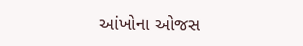આંખોના ઓજસ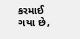કરમાઈ ગયા છે,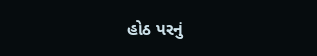હોઠ પરનું